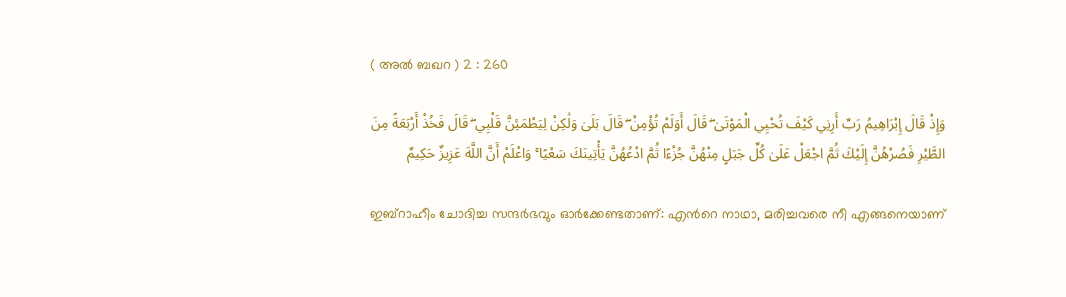( അല്‍ ബഖറ ) 2 : 260

وَإِذْ قَالَ إِبْرَاهِيمُ رَبِّ أَرِنِي كَيْفَ تُحْيِي الْمَوْتَىٰ ۖ قَالَ أَوَلَمْ تُؤْمِنْ ۖ قَالَ بَلَىٰ وَلَٰكِنْ لِيَطْمَئِنَّ قَلْبِي ۖ قَالَ فَخُذْ أَرْبَعَةً مِنَ الطَّيْرِ فَصُرْهُنَّ إِلَيْكَ ثُمَّ اجْعَلْ عَلَىٰ كُلِّ جَبَلٍ مِنْهُنَّ جُزْءًا ثُمَّ ادْعُهُنَّ يَأْتِينَكَ سَعْيًا ۚ وَاعْلَمْ أَنَّ اللَّهَ عَزِيزٌ حَكِيمٌ

ഇബ്റാഹീം ചോദിച്ച സന്ദര്‍ഭവും ഓര്‍ക്കേണ്ടതാണ്: എന്‍റെ നാഥാ, മരിച്ചവരെ നീ എങ്ങനെയാണ്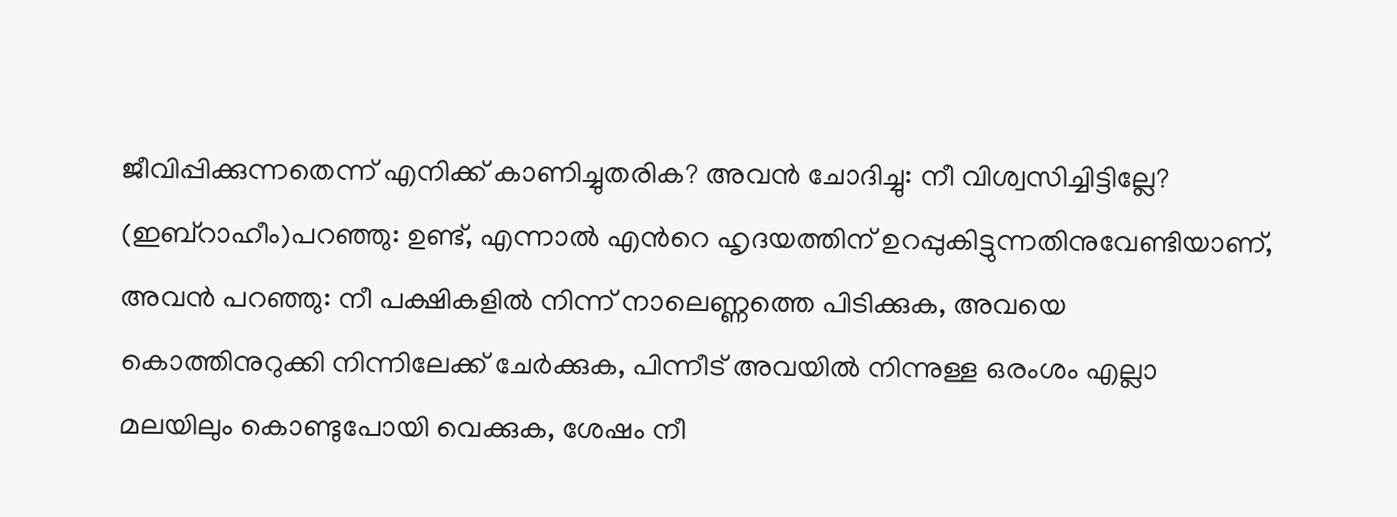ജീവിപ്പിക്കുന്നതെന്ന് എനിക്ക് കാണിച്ചുതരിക? അവന്‍ ചോദിച്ചു: നീ വിശ്വസിച്ചിട്ടില്ലേ? (ഇബ്റാഹീം)പറഞ്ഞു: ഉണ്ട്, എന്നാല്‍ എന്‍റെ ഹൃദയത്തിന് ഉറപ്പുകിട്ടുന്നതിനുവേണ്ടിയാണ്, അവന്‍ പറഞ്ഞു: നീ പക്ഷികളില്‍ നിന്ന് നാലെണ്ണത്തെ പിടിക്കുക, അവയെ കൊത്തിനുറുക്കി നിന്നിലേക്ക് ചേര്‍ക്കുക, പിന്നീട് അവയില്‍ നിന്നുള്ള ഒരംശം എല്ലാ മലയിലും കൊണ്ടുപോയി വെക്കുക, ശേഷം നീ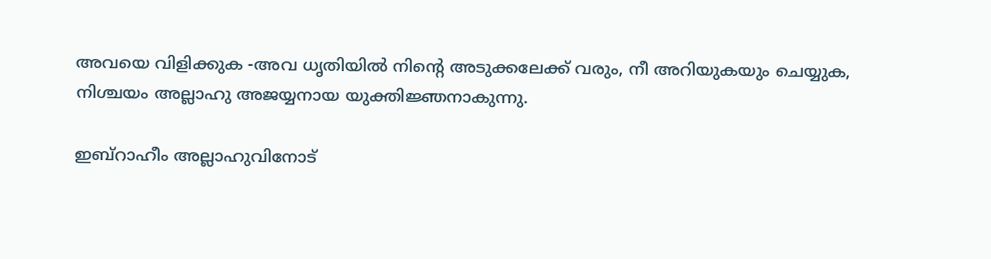അവയെ വിളിക്കുക -അവ ധൃതിയില്‍ നിന്‍റെ അടുക്കലേക്ക് വരും, നീ അറിയുകയും ചെയ്യുക, നിശ്ചയം അല്ലാഹു അജയ്യനായ യുക്തിജ്ഞനാകുന്നു.

ഇബ്റാഹീം അല്ലാഹുവിനോട്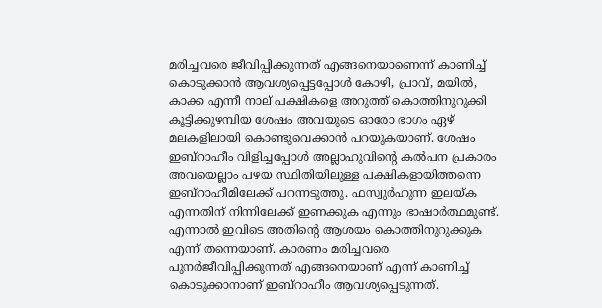മരിച്ചവരെ ജീവിപ്പിക്കുന്നത് എങ്ങനെയാണെന്ന് കാണിച്ച് കൊടുക്കാന്‍ ആവശ്യപ്പെട്ടപ്പോള്‍ കോഴി, പ്രാവ്, മയില്‍, കാക്ക എന്നീ നാല് പക്ഷികളെ അറുത്ത് കൊത്തിനുറുക്കി കൂട്ടിക്കുഴമ്പിയ ശേഷം അവയുടെ ഓരോ ഭാഗം ഏഴ് മലകളിലായി കൊണ്ടുവെക്കാന്‍ പറയുകയാണ്. ശേഷം ഇബ്റാഹീം വിളിച്ചപ്പോള്‍ അല്ലാഹുവിന്‍റെ കല്‍പന പ്രകാരം അവയെല്ലാം പഴയ സ്ഥിതിയിലുള്ള പക്ഷികളായിത്തന്നെ ഇബ്റാഹീമിലേക്ക് പറന്നടുത്തു. ഫസ്വുര്‍ഹുന്ന ഇലയ്ക എന്നതിന് നിന്നിലേക്ക് ഇണക്കുക എന്നും ഭാഷാര്‍ത്ഥമുണ്ട്. എന്നാല്‍ ഇവിടെ അതിന്‍റെ ആശയം കൊത്തിനുറുക്കുക എന്ന് തന്നെയാണ്. കാരണം മരിച്ചവരെ പുനര്‍ജീവിപ്പിക്കുന്നത് എങ്ങനെയാണ് എന്ന് കാണിച്ച് കൊടുക്കാനാണ് ഇബ്റാഹീം ആവശ്യപ്പെടുന്നത്.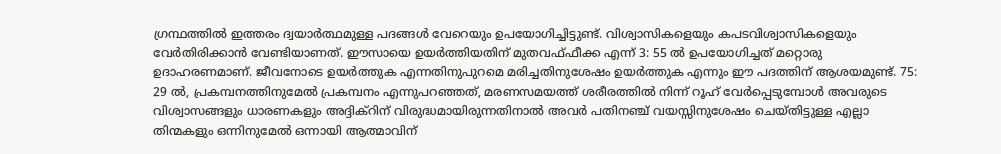ഗ്രന്ഥത്തില്‍ ഇത്തരം ദ്വയാര്‍ത്ഥമുള്ള പദങ്ങള്‍ വേറെയും ഉപയോഗിച്ചിട്ടുണ്ട്. വിശ്വാസികളെയും കപടവിശ്വാസികളെയും വേര്‍തിരിക്കാന്‍ വേണ്ടിയാണത്. ഈസായെ ഉയര്‍ത്തിയതിന് മുതവഫ്ഫീക്ക എന്ന് 3: 55 ല്‍ ഉപയോഗിച്ചത് മറ്റൊരു ഉദാഹരണമാണ്. ജീവനോടെ ഉയര്‍ത്തുക എന്നതിനുപുറമെ മരിച്ചതിനുശേഷം ഉയര്‍ത്തുക എന്നും ഈ പദത്തിന് ആശയമുണ്ട്. 75: 29 ല്‍, പ്രകമ്പനത്തിനുമേല്‍ പ്രകമ്പനം എന്നുപറഞ്ഞത്, മരണസമയത്ത് ശരീരത്തില്‍ നിന്ന് റൂഹ് വേര്‍പ്പെടുമ്പോള്‍ അവരുടെ വിശ്വാസങ്ങളും ധാരണകളും അദ്ദിക്റിന് വിരുദ്ധമായിരുന്നതിനാല്‍ അവര്‍ പതിനഞ്ച് വയസ്സിനുശേഷം ചെയ്തിട്ടുള്ള എല്ലാ തിന്മകളും ഒന്നിനുമേല്‍ ഒന്നായി ആത്മാവിന്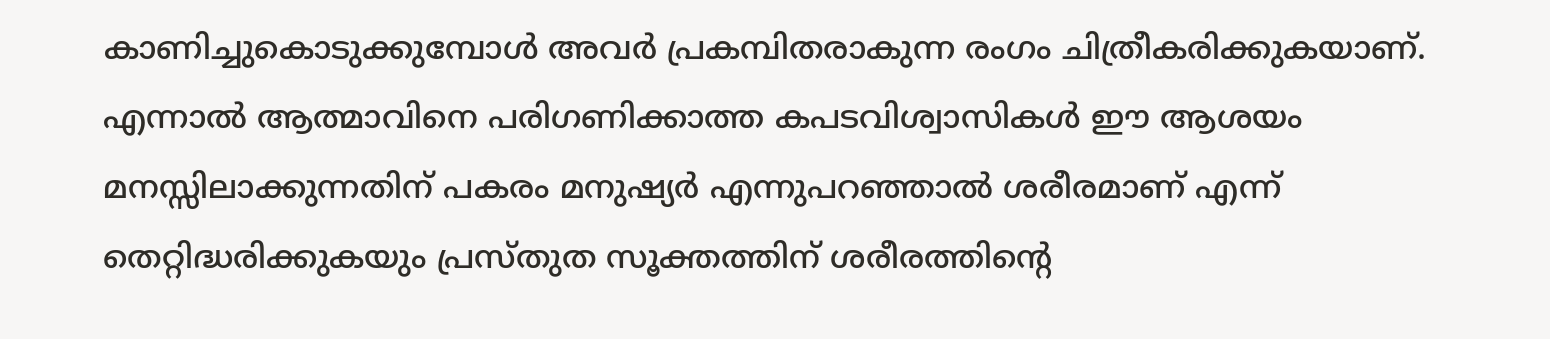കാണിച്ചുകൊടുക്കുമ്പോള്‍ അവര്‍ പ്രകമ്പിതരാകുന്ന രംഗം ചിത്രീകരിക്കുകയാണ്. എന്നാല്‍ ആത്മാവിനെ പരിഗണിക്കാത്ത കപടവിശ്വാസികള്‍ ഈ ആശയം മനസ്സിലാക്കുന്നതിന് പകരം മനുഷ്യര്‍ എന്നുപറഞ്ഞാല്‍ ശരീരമാണ് എന്ന് തെറ്റിദ്ധരിക്കുകയും പ്രസ്തുത സൂക്തത്തിന് ശരീരത്തിന്‍റെ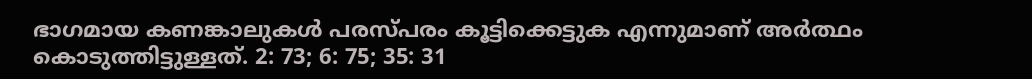ഭാഗമായ കണങ്കാലുകള്‍ പരസ്പരം കൂട്ടിക്കെട്ടുക എന്നുമാണ് അര്‍ത്ഥം കൊടുത്തിട്ടുള്ളത്. 2: 73; 6: 75; 35: 31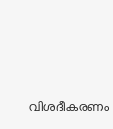വിശദീകരണം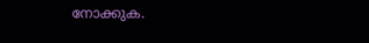നോക്കുക.